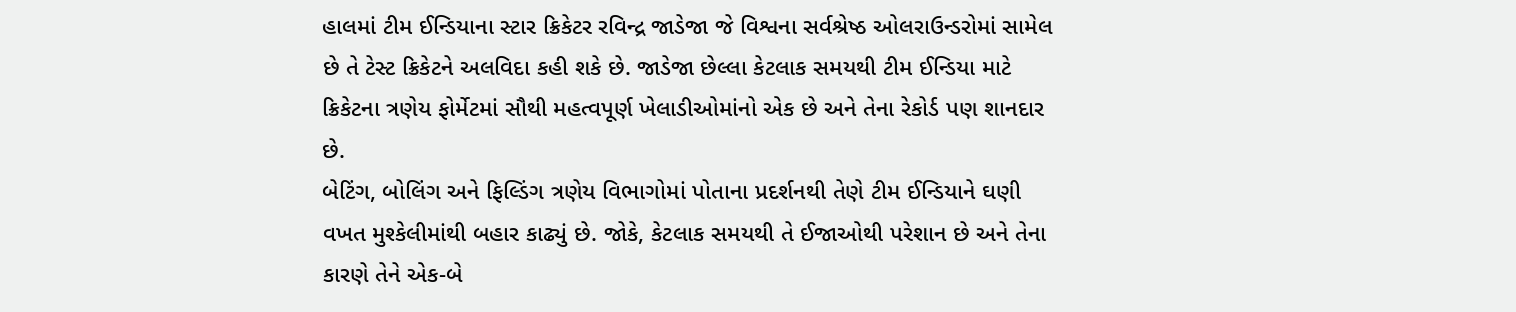હાલમાં ટીમ ઈન્ડિયાના સ્ટાર ક્રિકેટર રવિન્દ્ર જાડેજા જે વિશ્વના સર્વશ્રેષ્ઠ ઓલરાઉન્ડરોમાં સામેલ છે તે ટેસ્ટ ક્રિકેટને અલવિદા કહી શકે છે. જાડેજા છેલ્લા કેટલાક સમયથી ટીમ ઈન્ડિયા માટે ક્રિકેટના ત્રણેય ફોર્મેટમાં સૌથી મહત્વપૂર્ણ ખેલાડીઓમાંનો એક છે અને તેના રેકોર્ડ પણ શાનદાર છે.
બેટિંગ, બોલિંગ અને ફિલ્ડિંગ ત્રણેય વિભાગોમાં પોતાના પ્રદર્શનથી તેણે ટીમ ઈન્ડિયાને ઘણી વખત મુશ્કેલીમાંથી બહાર કાઢ્યું છે. જોકે, કેટલાક સમયથી તે ઈજાઓથી પરેશાન છે અને તેના કારણે તેને એક-બે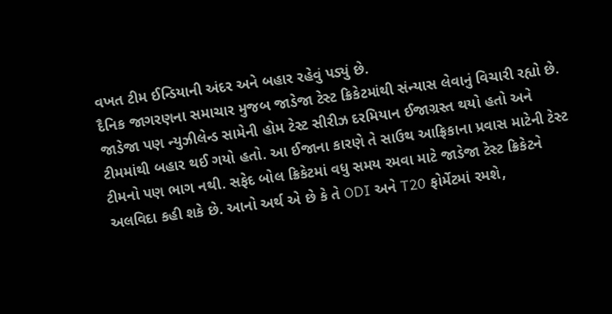વખત ટીમ ઈન્ડિયાની અંદર અને બહાર રહેવું પડ્યું છે.
દૈનિક જાગરણના સમાચાર મુજબ જાડેજા ટેસ્ટ ક્રિકેટમાંથી સંન્યાસ લેવાનું વિચારી રહ્યો છે. જાડેજા પણ ન્યુઝીલેન્ડ સામેની હોમ ટેસ્ટ સીરીઝ દરમિયાન ઈજાગ્રસ્ત થયો હતો અને ટીમમાંથી બહાર થઈ ગયો હતો. આ ઈજાના કારણે તે સાઉથ આફ્રિકાના પ્રવાસ માટેની ટેસ્ટ ટીમનો પણ ભાગ નથી. સફેદ બોલ ક્રિકેટમાં વધુ સમય રમવા માટે જાડેજા ટેસ્ટ ક્રિકેટને અલવિદા કહી શકે છે. આનો અર્થ એ છે કે તે ODI અને T20 ફોર્મેટમાં રમશે,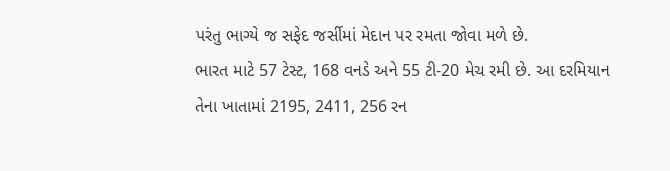પરંતુ ભાગ્યે જ સફેદ જર્સીમાં મેદાન પર રમતા જોવા મળે છે.
ભારત માટે 57 ટેસ્ટ, 168 વનડે અને 55 ટી-20 મેચ રમી છે. આ દરમિયાન તેના ખાતામાં 2195, 2411, 256 રન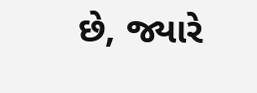છે, જ્યારે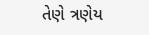તેણે ત્રણેય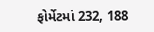ફોર્મેટમાં 232, 188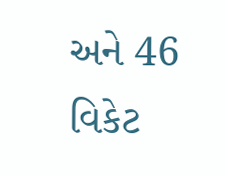અને 46 વિકેટ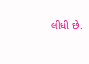લીધી છે.